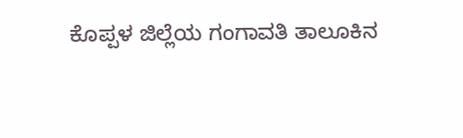ಕೊಪ್ಪಳ ಜಿಲ್ಲೆಯ ಗಂಗಾವತಿ ತಾಲೂಕಿನ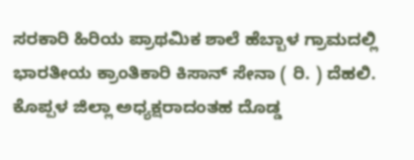ಸರಕಾರಿ ಹಿರಿಯ ಪ್ರಾಥಮಿಕ ಶಾಲೆ ಹೆಬ್ಬಾಳ ಗ್ರಾಮದಲ್ಲಿ ಭಾರತೀಯ ಕ್ರಾಂತಿಕಾರಿ ಕಿಸಾನ್ ಸೇನಾ ( ರಿ. ) ದೆಹಲಿ. ಕೊಪ್ಪಳ ಜಿಲ್ಲಾ ಅಧ್ಯಕ್ಷರಾದಂತಹ ದೊಡ್ಡ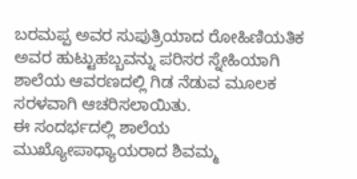ಬರಮಪ್ಪ ಅವರ ಸುಪುತ್ರಿಯಾದ ರೋಹಿಣಿಯತಿಕ ಅವರ ಹುಟ್ಟುಹಬ್ಬವನ್ನು ಪರಿಸರ ಸ್ನೇಹಿಯಾಗಿ ಶಾಲೆಯ ಆವರಣದಲ್ಲಿ ಗಿಡ ನೆಡುವ ಮೂಲಕ ಸರಳವಾಗಿ ಆಚರಿಸಲಾಯಿತು.
ಈ ಸಂದರ್ಭದಲ್ಲಿ ಶಾಲೆಯ ಮುಖ್ಯೋಪಾಧ್ಯಾಯರಾದ ಶಿವಮ್ಮ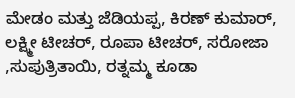ಮೇಡಂ ಮತ್ತು ಜೆಡಿಯಪ್ಪ, ಕಿರಣ್ ಕುಮಾರ್, ಲಕ್ಷ್ಮೀ ಟೀಚರ್, ರೂಪಾ ಟೀಚರ್, ಸರೋಜಾ ,ಸುಪುತ್ರಿತಾಯಿ, ರತ್ನಮ್ಮ ಕೂಡಾ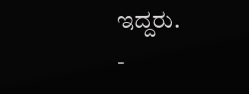ಇದ್ದರು.
-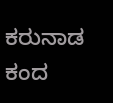ಕರುನಾಡ ಕಂದ